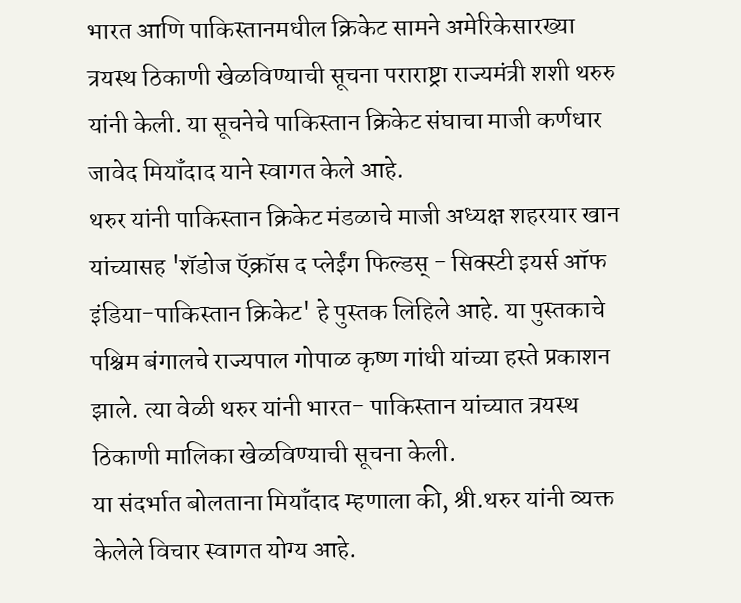भारत आणि पाकिस्तानमधील क्रिकेट सामने अमेरिकेसारख्या त्रयस्थ ठिकाणी खेळविण्याची सूचना पराराष्ट्रा राज्यमंत्री शशी थरुरु यांनी केली. या सूचनेचे पाकिस्तान क्रिकेट संघाचा माजी कर्णधार जावेद मियॉंदाद याने स्वागत केले आहे.
थरुर यांनी पाकिस्तान क्रिकेट मंडळाचे माजी अध्यक्ष शहरयार खान यांच्यासह 'शॅडोज ऍक्रॉस द प्लेईंग फिल्डस् - सिक्स्टी इयर्स ऑफ इंडिया-पाकिस्तान क्रिकेट' हे पुस्तक लिहिले आहे. या पुस्तकाचे पश्चिम बंगालचे राज्यपाल गोपाळ कृष्ण गांधी यांच्या हस्ते प्रकाशन झाले. त्या वेळी थरुर यांनी भारत- पाकिस्तान यांच्यात त्रयस्थ ठिकाणी मालिका खेळविण्याची सूचना केली.
या संदर्भात बोलताना मियॉंदाद म्हणाला की, श्री.थरुर यांनी व्यक्त केलेले विचार स्वागत योग्य आहे.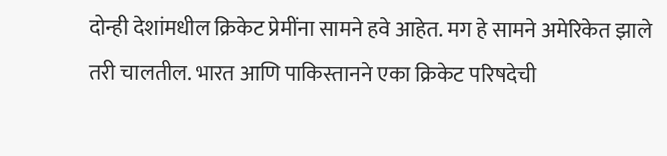दोन्ही देशांमधील क्रिकेट प्रेमींना सामने हवे आहेत. मग हे सामने अमेरिकेत झाले तरी चालतील. भारत आणि पाकिस्तानने एका क्रिकेट परिषदेची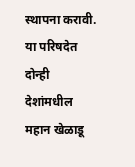स्थापना करावी. या परिषदेत दोन्ही देशांमधील महान खेळाडू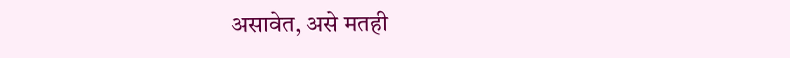असावेत, असे मतही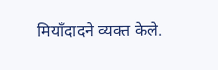मियॉंदादने व्यक्त केले.